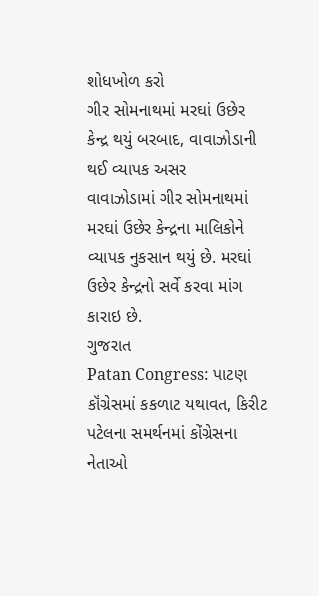શોધખોળ કરો
ગીર સોમનાથમાં મરઘાં ઉછેર કેન્દ્ર થયું બરબાદ, વાવાઝોડાની થઈ વ્યાપક અસર
વાવાઝોડામાં ગીર સોમનાથમાં મરઘાં ઉછેર કેન્દ્રના માલિકોને વ્યાપક નુકસાન થયું છે. મરઘાં ઉછેર કેન્દ્રનો સર્વે કરવા માંગ કારાઇ છે.
ગુજરાત
Patan Congress: પાટણ કૉંગ્રેસમાં કકળાટ યથાવત, કિરીટ પટેલના સમર્થનમાં કોંગ્રેસના નેતાઓ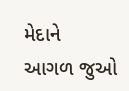મેદાને
આગળ જુઓ